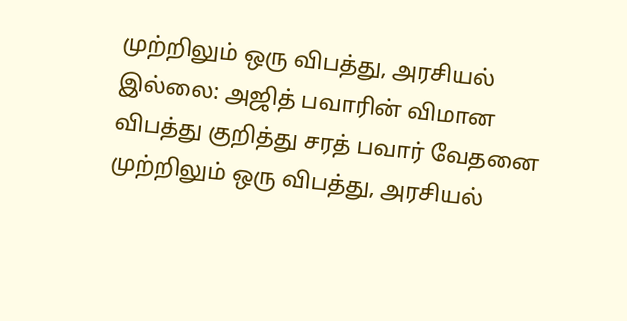முற்றிலும் ஒரு விபத்து, அரசியல் இல்லை: அஜித் பவாரின் விமான விபத்து குறித்து சரத் பவார் வேதனை
முற்றிலும் ஒரு விபத்து, அரசியல்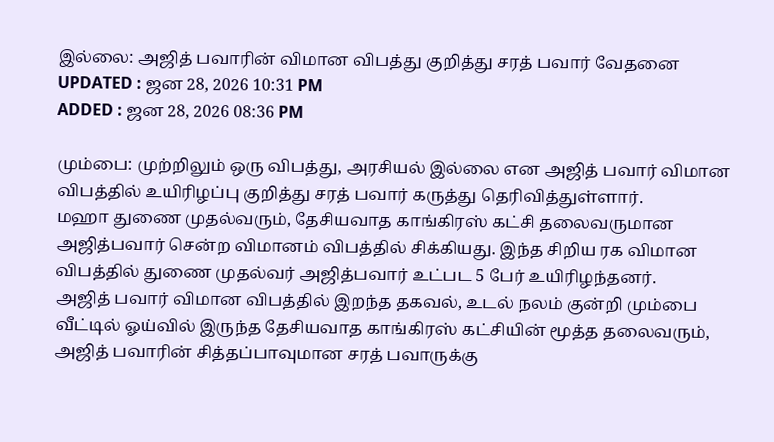இல்லை: அஜித் பவாரின் விமான விபத்து குறித்து சரத் பவார் வேதனை
UPDATED : ஜன 28, 2026 10:31 PM
ADDED : ஜன 28, 2026 08:36 PM

மும்பை: முற்றிலும் ஒரு விபத்து, அரசியல் இல்லை என அஜித் பவார் விமான விபத்தில் உயிரிழப்பு குறித்து சரத் பவார் கருத்து தெரிவித்துள்ளார்.
மஹா துணை முதல்வரும், தேசியவாத காங்கிரஸ் கட்சி தலைவருமான அஜித்பவார் சென்ற விமானம் விபத்தில் சிக்கியது. இந்த சிறிய ரக விமான விபத்தில் துணை முதல்வர் அஜித்பவார் உட்பட 5 பேர் உயிரிழந்தனர்.
அஜித் பவார் விமான விபத்தில் இறந்த தகவல், உடல் நலம் குன்றி மும்பை வீட்டில் ஓய்வில் இருந்த தேசியவாத காங்கிரஸ் கட்சியின் மூத்த தலைவரும், அஜித் பவாரின் சித்தப்பாவுமான சரத் பவாருக்கு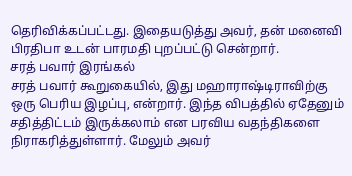தெரிவிக்கப்பட்டது. இதையடுத்து அவர், தன் மனைவி பிரதிபா உடன் பாரமதி புறப்பட்டு சென்றார்.
சரத் பவார் இரங்கல்
சரத் பவார் கூறுகையில், இது மஹாராஷ்டிராவிற்கு ஒரு பெரிய இழப்பு, என்றார். இந்த விபத்தில் ஏதேனும் சதித்திட்டம் இருக்கலாம் என பரவிய வதந்திகளை நிராகரித்துள்ளார். மேலும் அவர்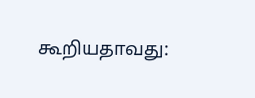கூறியதாவது: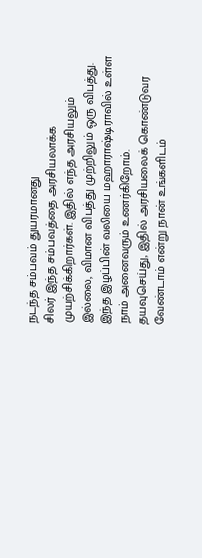நடந்த சம்பவம் துயரமானது
சிலர் இந்த சம்பவத்தை அரசியலாக்க முயற்சிக்கிறார்கள். இதில் எந்த அரசியலும் இல்லை, விமான விபத்து முற்றிலும் ஒரு விபத்து. இந்த இழப்பின் வலியை மஹாராஷ்டிராவில் உள்ள நாம் அனைவரும் உணர்கிறோம்.
தயவுசெய்து, இதில் அரசியலைக் கொண்டுவர வேண்டாம் என்று நான் உங்களிடம்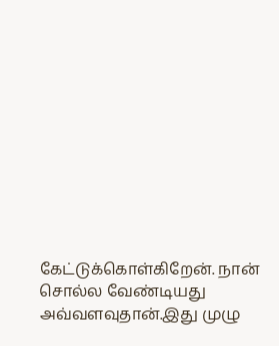கேட்டுக்கொள்கிறேன். நான் சொல்ல வேண்டியது அவ்வளவுதான்.இது முழு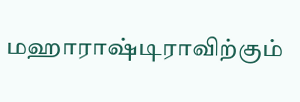மஹாராஷ்டிராவிற்கும்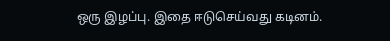ஒரு இழப்பு. இதை ஈடுசெய்வது கடினம்.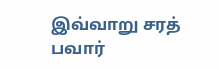இவ்வாறு சரத் பவார்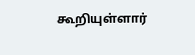கூறியுள்ளார்